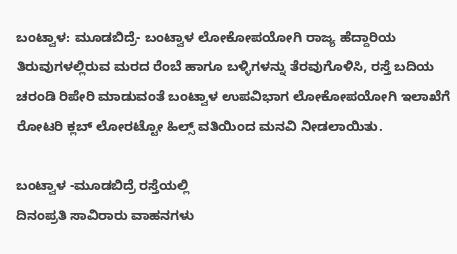ಬಂಟ್ವಾಳ: ಮೂಡಬಿದ್ರೆ- ಬಂಟ್ವಾಳ ಲೋಕೋಪಯೋಗಿ ರಾಜ್ಯ ಹೆದ್ದಾರಿಯ ತಿರುವುಗಳಲ್ಲಿರುವ ಮರದ ರೆಂಬೆ ಹಾಗೂ ಬಳ್ಳಿಗಳನ್ನು ತೆರವುಗೊಳಿಸಿ, ರಸ್ತೆ ಬದಿಯ ಚರಂಡಿ ರಿಪೇರಿ ಮಾಡುವಂತೆ ಬಂಟ್ವಾಳ ಉಪವಿಭಾಗ ಲೋಕೋಪಯೋಗಿ ಇಲಾಖೆಗೆ ರೋಟರಿ ಕ್ಲಬ್ ಲೋರಟ್ಟೋ ಹಿಲ್ಸ್ ವತಿಯಿಂದ ಮನವಿ ನೀಡಲಾಯಿತು.

ಬಂಟ್ವಾಳ -ಮೂಡಬಿದ್ರೆ ರಸ್ತೆಯಲ್ಲಿ
ದಿನಂಪ್ರತಿ ಸಾವಿರಾರು ವಾಹನಗಳು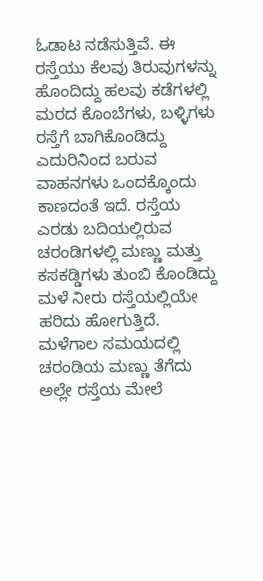ಓಡಾಟ ನಡೆಸುತ್ತಿವೆ. ಈ ರಸ್ತೆಯು ಕೆಲವು ತಿರುವುಗಳನ್ನು ಹೊಂದಿದ್ದು ಹಲವು ಕಡೆಗಳಲ್ಲಿ ಮರದ ಕೊಂಬೆಗಳು, ಬಳ್ಳಿಗಳು ರಸ್ತೆಗೆ ಬಾಗಿಕೊಂಡಿದ್ದು ಎದುರಿನಿಂದ ಬರುವ ವಾಹನಗಳು ಒಂದಕ್ಕೊಂದು ಕಾಣದಂತೆ ಇದೆ. ರಸ್ತೆಯ ಎರಡು ಬದಿಯಲ್ಲಿರುವ ಚರಂಡಿಗಳಲ್ಲಿ ಮಣ್ಣು ಮತ್ತು ಕಸಕಡ್ಡಿಗಳು ತುಂಬಿ ಕೊಂಡಿದ್ದು ಮಳೆ ನೀರು ರಸ್ತೆಯಲ್ಲಿಯೇ ಹರಿದು ಹೋಗುತ್ತಿದೆ.
ಮಳೆಗಾಲ ಸಮಯದಲ್ಲಿ ಚರಂಡಿಯ ಮಣ್ಣು ತೆಗೆದು ಅಲ್ಲೇ ರಸ್ತೆಯ ಮೇಲೆ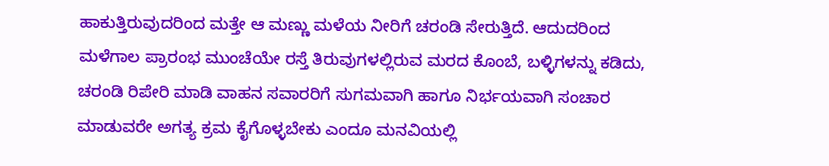ಹಾಕುತ್ತಿರುವುದರಿಂದ ಮತ್ತೇ ಆ ಮಣ್ಣು ಮಳೆಯ ನೀರಿಗೆ ಚರಂಡಿ ಸೇರುತ್ತಿದೆ. ಆದುದರಿಂದ ಮಳೆಗಾಲ ಪ್ರಾರಂಭ ಮುಂಚೆಯೇ ರಸ್ತೆ ತಿರುವುಗಳಲ್ಲಿರುವ ಮರದ ಕೊಂಬೆ, ಬಳ್ಳಿಗಳನ್ನು ಕಡಿದು, ಚರಂಡಿ ರಿಪೇರಿ ಮಾಡಿ ವಾಹನ ಸವಾರರಿಗೆ ಸುಗಮವಾಗಿ ಹಾಗೂ ನಿರ್ಭಯವಾಗಿ ಸಂಚಾರ ಮಾಡುವರೇ ಅಗತ್ಯ ಕ್ರಮ ಕೈಗೊಳ್ಳಬೇಕು ಎಂದೂ ಮನವಿಯಲ್ಲಿ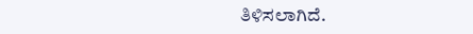ತಿಳಿಸಲಾಗಿದೆ.